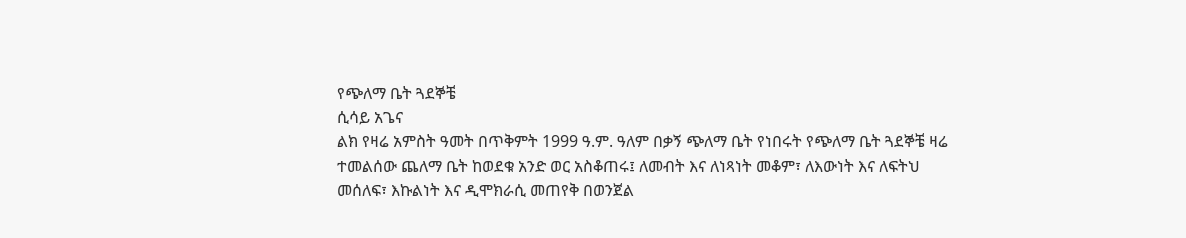የጭለማ ቤት ጓደኞቼ
ሲሳይ አጌና
ልክ የዛሬ አምስት ዓመት በጥቅምት 1999 ዓ.ም. ዓለም በቃኝ ጭለማ ቤት የነበሩት የጭለማ ቤት ጓደኞቼ ዛሬ ተመልሰው ጨለማ ቤት ከወደቁ አንድ ወር አስቆጠሩ፤ ለመብት እና ለነጻነት መቆም፣ ለእውነት እና ለፍትህ መሰለፍ፣ እኩልነት እና ዲሞክራሲ መጠየቅ በወንጀል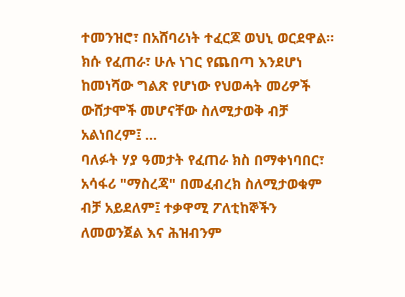ተመንዝሮ፣ በአሸባሪነት ተፈርጆ ወህኒ ወርደዋል። ክሱ የፈጠራ፣ ሁሉ ነገር የጨበጣ እንደሆነ ከመነሻው ግልጽ የሆነው የህወሓት መሪዎች ውሸታሞች መሆናቸው ስለሚታወቅ ብቻ አልነበረም፤ ...
ባለፉት ሃያ ዓመታት የፈጠራ ክስ በማቀነባበር፣ አሳፋሪ "ማስረጃ" በመፈብረክ ስለሚታወቁም ብቻ አይደለም፤ ተቃዋሚ ፖለቲከኞችን ለመወንጀል እና ሕዝብንም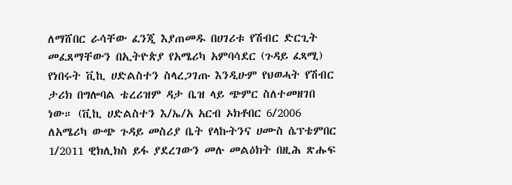ለማሸበር ራሳቸው ፈንጂ እያጠመዱ በሀገሪቱ የሽብር ድርጊት መፈጸማቸውን በኢትዮጵያ የአሜሪካ አምባሳደር (ጉዳይ ፈጻሚ) የነበሩት ቪኪ ሀድልስተን ስላረጋገጡ እንዲሁም የህወሓት የሽብር ታሪክ በግሎባል ቴረሪዝም ዳታ ቤዝ ላይ ጭምር ስለተመዘገበ ነው። (ቪኪ ሀድልስተን እ/ኤ/አ አርብ ኦክቶበር 6/2006 ለአሜሪካ ውጭ ጉዳይ መስሪያ ቤት የላኩትንና ሀሙስ ሴፕቴምበር 1/2011 ዊክሊክስ ይፋ ያደረገውን መሉ መልዕክት በዚሕ ጽሑፍ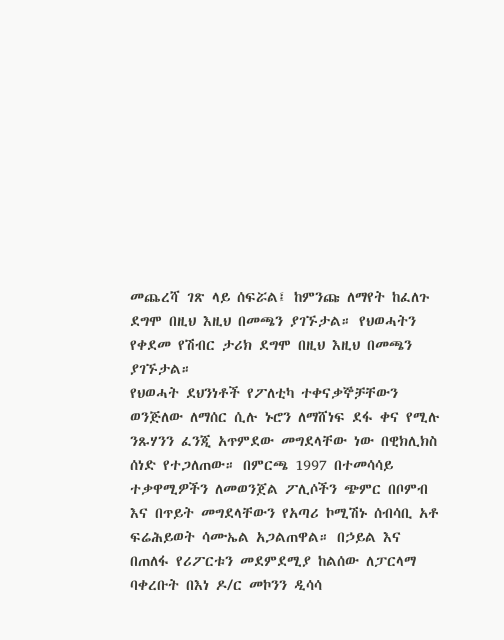መጨረሻ ገጽ ላይ ሰፍሯል፤ ከምንጩ ለማየት ከፈለጉ ደግሞ በዚህ እዚህ በመጫን ያገኙታል። የህወሓትን የቀደመ የሽብር ታሪክ ደግሞ በዚህ እዚህ በመጫን ያገኙታል።
የህወሓት ደህንነቶች የፖለቲካ ተቀናቃኞቻቸውን ወንጅለው ለማሰር ሲሉ ኑሮን ለማሸነፍ ደፋ ቀና የሚሉ ንጹሃንን ፈንጂ አጥምደው መግደላቸው ነው በዊክሊክስ ሰነድ የተጋለጠው። በምርጫ 1997 በተመሳሳይ ተቃዋሚዎችን ለመወንጀል ፖሊሶችን ጭምር በቦምብ እና በጥይት መግደላቸውን የአጣሪ ኮሚሽኑ ሰብሳቢ አቶ ፍሬሕይወት ሳሙኤል አጋልጠዋል። በኃይል እና በጠለፋ የሪፖርቱን መደምደሚያ ከልሰው ለፓርላማ ባቀረቡት በእነ ዶ/ር መኮንን ዲሳሳ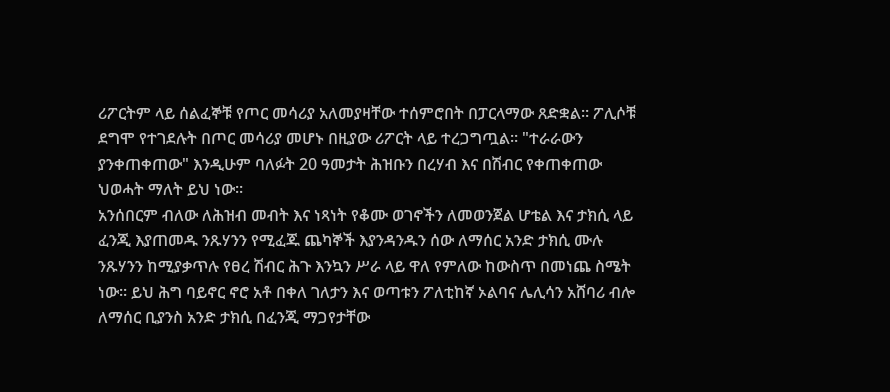ሪፖርትም ላይ ሰልፈኞቹ የጦር መሳሪያ አለመያዛቸው ተሰምሮበት በፓርላማው ጸድቋል። ፖሊሶቹ ደግሞ የተገደሉት በጦር መሳሪያ መሆኑ በዚያው ሪፖርት ላይ ተረጋግጧል። "ተራራውን ያንቀጠቀጠው" እንዲሁም ባለፉት 20 ዓመታት ሕዝቡን በረሃብ እና በሽብር የቀጠቀጠው ህወሓት ማለት ይህ ነው።
አንሰበርም ብለው ለሕዝብ መብት እና ነጻነት የቆሙ ወገኖችን ለመወንጀል ሆቴል እና ታክሲ ላይ ፈንጂ እያጠመዱ ንጹሃንን የሚፈጁ ጨካኞች እያንዳንዱን ሰው ለማሰር አንድ ታክሲ ሙሉ ንጹሃንን ከሚያቃጥሉ የፀረ ሽብር ሕጉ እንኳን ሥራ ላይ ዋለ የምለው ከውስጥ በመነጨ ስሜት ነው። ይህ ሕግ ባይኖር ኖሮ አቶ በቀለ ገለታን እና ወጣቱን ፖለቲከኛ ኦልባና ሌሊሳን አሸባሪ ብሎ ለማሰር ቢያንስ አንድ ታክሲ በፈንጂ ማጋየታቸው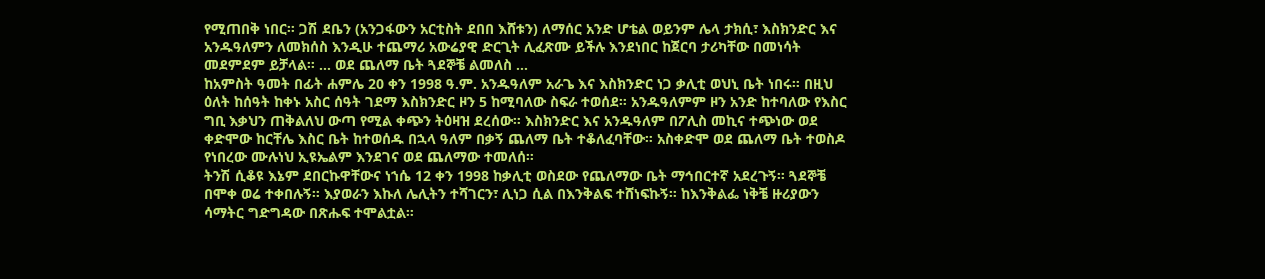የሚጠበቅ ነበር። ጋሽ ደቤን (አንጋፋውን አርቲስት ደበበ እሸቱን) ለማሰር አንድ ሆቴል ወይንም ሌላ ታክሲ፣ እስክንድር እና አንዱዓለምን ለመክሰስ እንዲሁ ተጨማሪ አውሬያዊ ድርጊት ሊፈጽሙ ይችሉ እንደነበር ከጀርባ ታሪካቸው በመነሳት መደምደም ይቻላል። ... ወደ ጨለማ ቤት ጓደኞቼ ልመለስ ...
ከአምስት ዓመት በፊት ሐምሌ 20 ቀን 1998 ዓ.ም. አንዱዓለም አራጌ እና እስክንድር ነጋ ቃሊቲ ወህኒ ቤት ነበሩ። በዚህ ዕለት ከሰዓት ከቀኑ አስር ሰዓት ገደማ እስክንድር ዞን 5 ከሚባለው ስፍራ ተወሰደ። አንዱዓለምም ዞን አንድ ከተባለው የእስር ግቢ እቃህን ጠቅልለህ ውጣ የሚል ቀጭን ትዕዛዝ ደረሰው። እስክንድር እና አንዱዓለም በፖሊስ መኪና ተጭነው ወደ ቀድሞው ከርቸሌ እስር ቤት ከተወሰዱ በኋላ ዓለም በቃኝ ጨለማ ቤት ተቆለፈባቸው። አስቀድሞ ወደ ጨለማ ቤት ተወስዶ የነበረው ሙሉነህ ኢዩኤልም እንደገና ወደ ጨለማው ተመለሰ።
ትንሽ ሲቆዩ እኔም ደበርኩዋቸውና ነኀሴ 12 ቀን 1998 ከቃሊቲ ወስደው የጨለማው ቤት ማኅበርተኛ አደረጉኝ። ጓደኞቼ በሞቀ ወሬ ተቀበሉኝ። እያወራን እኩለ ሌሊትን ተሻገርን፣ ሊነጋ ሲል በእንቅልፍ ተሸነፍኩኝ። ከእንቅልፌ ነቅቼ ዙሪያውን ሳማትር ግድግዳው በጽሑፍ ተሞልቷል።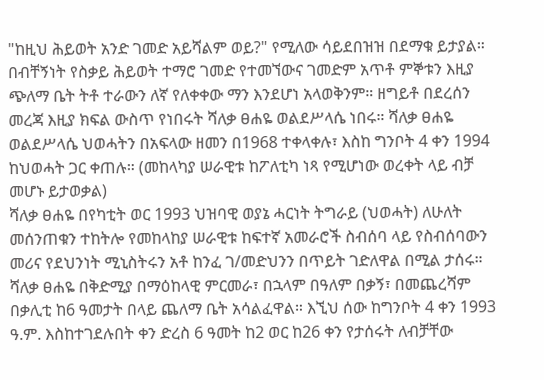"ከዚህ ሕይወት አንድ ገመድ አይሻልም ወይ?" የሚለው ሳይደበዝዝ በደማቁ ይታያል። በብቸኝነት የስቃይ ሕይወት ተማሮ ገመድ የተመኘውና ገመድም አጥቶ ምኞቱን እዚያ ጭለማ ቤት ትቶ ተራውን ለኛ የለቀቀው ማን እንደሆነ አላወቅንም። ዘግይቶ በደረሰን መረጃ እዚያ ክፍል ውስጥ የነበሩት ሻለቃ ፀሐዬ ወልደሥላሴ ነበሩ። ሻለቃ ፀሐዬ ወልደሥላሴ ህወሓትን በአፍላው ዘመን በ1968 ተቀላቀሉ፣ እስከ ግንቦት 4 ቀን 1994 ከህወሓት ጋር ቀጠሉ። (መከላካያ ሠራዊቱ ከፖለቲካ ነጻ የሚሆነው ወረቀት ላይ ብቻ መሆኑ ይታወቃል)
ሻለቃ ፀሐዬ በየካቲት ወር 1993 ህዝባዊ ወያኔ ሓርነት ትግራይ (ህወሓት) ለሁለት መሰንጠቁን ተከትሎ የመከላከያ ሠራዊቱ ከፍተኛ አመራሮች ስብሰባ ላይ የስብሰባውን መሪና የደህንነት ሚኒስትሩን አቶ ከንፈ ገ/መድህንን በጥይት ገድለዋል በሚል ታሰሩ። ሻለቃ ፀሐዬ በቅድሚያ በማዕከላዊ ምርመራ፣ በኋላም በዓለም በቃኝ፣ በመጨረሻም በቃሊቲ ከ6 ዓመታት በላይ ጨለማ ቤት አሳልፈዋል። እኚህ ሰው ከግንቦት 4 ቀን 1993 ዓ.ም. እስከተገደሉበት ቀን ድረስ 6 ዓመት ከ2 ወር ከ26 ቀን የታሰሩት ለብቻቸው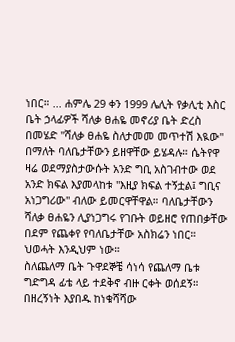ነበር። ... ሐምሌ 29 ቀን 1999 ሌሊት የቃሊቲ እስር ቤት ኃላፊዎች ሻለቃ ፀሐዬ መኖሪያ ቤት ድረስ በመሄድ "ሻለቃ ፀሐዬ ስለታመመ መጥተሽ እዪው" በማለት ባለቤታቸውን ይዘዋቸው ይሄዳሉ። ሴትየዋ ዛሬ ወደማያስታውሱት አንድ ግቢ አስገብተው ወደ አንድ ክፍል እያመላከቱ "እዚያ ክፍል ተኝቷል፤ ግቢና አነጋግሪው" ብለው ይመርዋቸዋል። ባለቤታቸውን ሻለቃ ፀሐዬን ሊያነጋግሩ የገቡት ወይዘሮ የጠበቃቸው በደም የጨቀየ የባለቤታቸው አስክሬን ነበር። ህወሓት እንዲህም ነው።
ስለጨለማ ቤት ጉዋደኞቼ ሳነሳ የጨለማ ቤቱ ግድግዳ ፊቴ ላይ ተደቅኖ ብዙ ርቀት ወሰደኝ። በዘረኝነት እያበዱ ከነቁሻሻው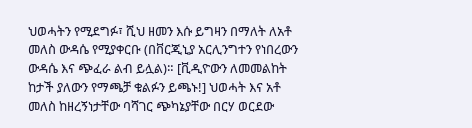ህወሓትን የሚደግፉ፣ ሺህ ዘመን እሱ ይግዛን በማለት ለአቶ መለስ ውዳሴ የሚያቀርቡ (በቨርጂኒያ አርሊንግተን የነበረውን ውዳሴ እና ጭፈራ ልብ ይሏል)። [ቪዲዮውን ለመመልከት ከታች ያለውን የማጫቻ ቁልፉን ይጫኑ!] ህወሓት እና አቶ መለስ ከዘረኝነታቸው ባሻገር ጭካኔያቸው በርሃ ወርደው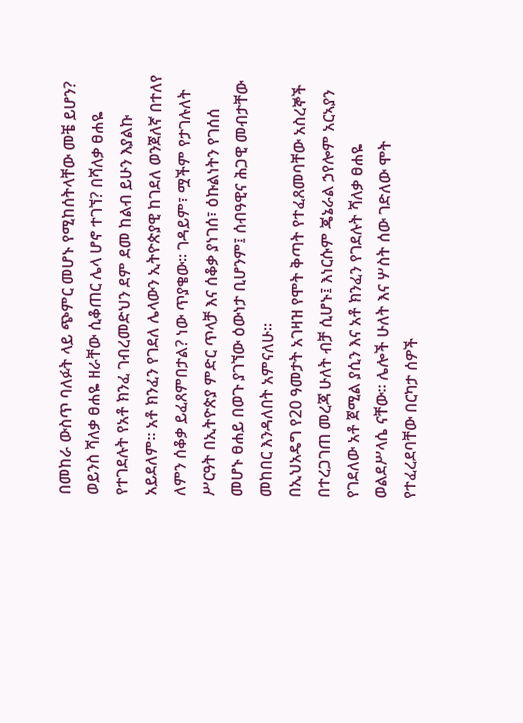በመከራ ውስጥ ባለፉት ላይ ጭምር መሆኑ የሚከሰትላቸው መቼ ይሆን? ወይንስ ሻለቃ ፀሐዬ ዘራቸው ሲቆጠር ሌላ ሆኖ ተገኘ? በሻለቃ ፀሐዬ የተገደሉት የአቶ ክንፈ ገብረመድህን ደም ደመ ከልብ ይሁን እያልኩ አይደለም። አቶ ክንፈን የገደለ ሌላውን ኢትዮጵያዊ ከገደለ ወንጀለኛ በተለየ ለምን ሰቆቃ ይፈጸምበታል? ነው ጥያቄው። ገዳይም፣ ሟችም የታገሉለት ሥርዓት በኢትዮጵያ ምድር ጥላቻ እና ሰቆቃ ያነገሰ፣ ዕኩልነትን የገሰሰ መሆኑ ፀሐይ በወጉ ያገኘው ዕውነታ ቢሆንም፤ ሰብዓዊና ሕጋዊ መብታቸው መከበር እንዳለበት አምናለሁ።
በኢህአዴግ የ20 ዓመታት አገዛዝ የሞት ቅጣት የተፈጸመባቸው አስረኞች በተረጋገጠ መረጃ ሁለት ብቻ ሲሆኑ፤ እነርሱም ጄኔራል ኃየሎም አርኣያን የገደለው አቶ ጀሚል ያሲን እና አቶ ክንፈን የገደሉት ሻለቃ ፀሐዬ ወልደሥላሴ ናቸው። ሌሎች ሁለት እና ሦስት ሰው ገድለው ሞት የተፈረደባቸው በርካታ ሰዎች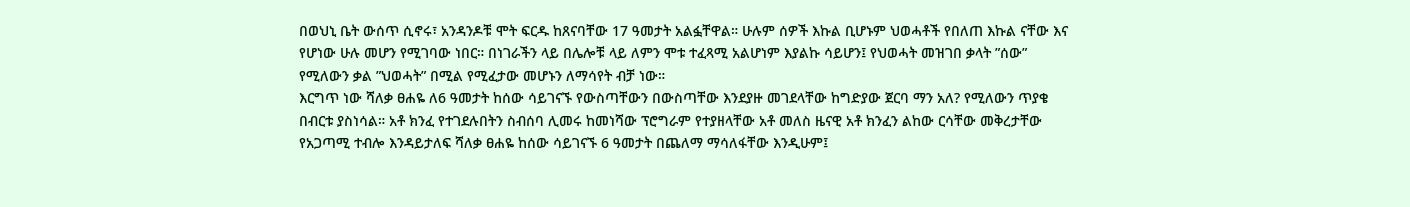በወህኒ ቤት ውሰጥ ሲኖሩ፣ አንዳንዶቹ ሞት ፍርዱ ከጸናባቸው 17 ዓመታት አልፏቸዋል። ሁሉም ሰዎች እኩል ቢሆኑም ህወሓቶች የበለጠ እኩል ናቸው እና የሆነው ሁሉ መሆን የሚገባው ነበር። በነገራችን ላይ በሌሎቹ ላይ ለምን ሞቱ ተፈጻሚ አልሆነም እያልኩ ሳይሆን፤ የህወሓት መዝገበ ቃላት ”ሰው” የሚለውን ቃል ”ህወሓት” በሚል የሚፈታው መሆኑን ለማሳየት ብቻ ነው።
እርግጥ ነው ሻለቃ ፀሐዬ ለ6 ዓመታት ከሰው ሳይገናኙ የውስጣቸውን በውስጣቸው እንደያዙ መገደላቸው ከግድያው ጀርባ ማን አለ? የሚለውን ጥያቄ በብርቱ ያስነሳል። አቶ ክንፈ የተገደሉበትን ስብሰባ ሊመሩ ከመነሻው ፕሮግራም የተያዘላቸው አቶ መለስ ዜናዊ አቶ ክንፈን ልከው ርሳቸው መቅረታቸው የአጋጣሚ ተብሎ እንዳይታለፍ ሻለቃ ፀሐዬ ከሰው ሳይገናኙ 6 ዓመታት በጨለማ ማሳለፋቸው እንዲሁም፤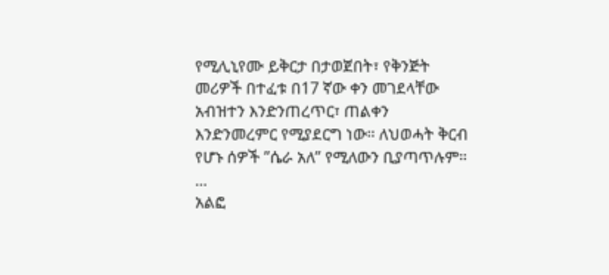የሚሊኒየሙ ይቅርታ በታወጀበት፣ የቅንጅት መሪዎች በተፈቱ በ17 ኛው ቀን መገደላቸው አብዝተን እንድንጠረጥር፣ ጠልቀን እንድንመረምር የሚያደርግ ነው። ለህወሓት ቅርብ የሆኑ ሰዎች ”ሴራ አለ” የሚለውን ቢያጣጥሉም። ...
አልፎ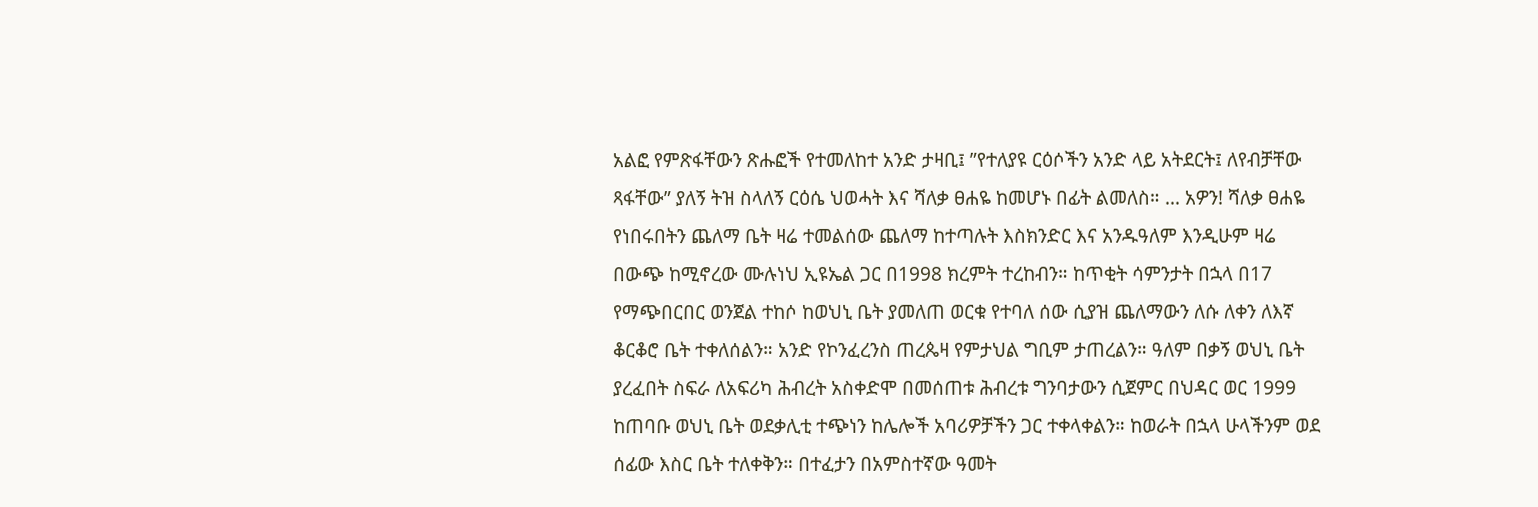አልፎ የምጽፋቸውን ጽሑፎች የተመለከተ አንድ ታዛቢ፤ ”የተለያዩ ርዕሶችን አንድ ላይ አትደርት፤ ለየብቻቸው ጻፋቸው” ያለኝ ትዝ ስላለኝ ርዕሴ ህወሓት እና ሻለቃ ፀሐዬ ከመሆኑ በፊት ልመለስ። ... አዎን! ሻለቃ ፀሐዬ የነበሩበትን ጨለማ ቤት ዛሬ ተመልሰው ጨለማ ከተጣሉት እስክንድር እና አንዱዓለም እንዲሁም ዛሬ በውጭ ከሚኖረው ሙሉነህ ኢዩኤል ጋር በ1998 ክረምት ተረከብን። ከጥቂት ሳምንታት በኋላ በ17 የማጭበርበር ወንጀል ተከሶ ከወህኒ ቤት ያመለጠ ወርቁ የተባለ ሰው ሲያዝ ጨለማውን ለሱ ለቀን ለእኛ ቆርቆሮ ቤት ተቀለሰልን። አንድ የኮንፈረንስ ጠረጴዛ የምታህል ግቢም ታጠረልን። ዓለም በቃኝ ወህኒ ቤት ያረፈበት ስፍራ ለአፍሪካ ሕብረት አስቀድሞ በመሰጠቱ ሕብረቱ ግንባታውን ሲጀምር በህዳር ወር 1999 ከጠባቡ ወህኒ ቤት ወደቃሊቲ ተጭነን ከሌሎች አባሪዎቻችን ጋር ተቀላቀልን። ከወራት በኋላ ሁላችንም ወደ ሰፊው እስር ቤት ተለቀቅን። በተፈታን በአምስተኛው ዓመት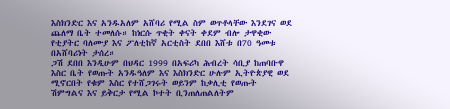እስክንድር እና አንዱአለም አሸባሪ የሚል ስም ወጥቶላቸው እንደገና ወደ ጨለማ ቤት ተመለሱ። ከነርሱ ጥቂት ቀናት ቀደም ብሎ ታዋቂው የቲያትር ባለሙያ እና ፖለቲከኛ አርቲስት ደበበ እሸቱ በ70 ዓመቱ በአሸባሪነት ታሰረ።
ጋሽ ደበበ እንዲሁም በህዳር 1999 በአፍሪካ ሕብረት ሳቢያ ከጠባቡዋ እስር ቤት የወጡት አንዱዓለም እና እስክንድር ሁሉም ኢትዮጵያዊ ወደ ሚኖርበት የቁም እስር የተሸጋገሩት ወይንም ከቃሊቲ የወጡት ሽምግልና እና ይቅርታ የሚል ኮተት ቢንጠለጠልለትም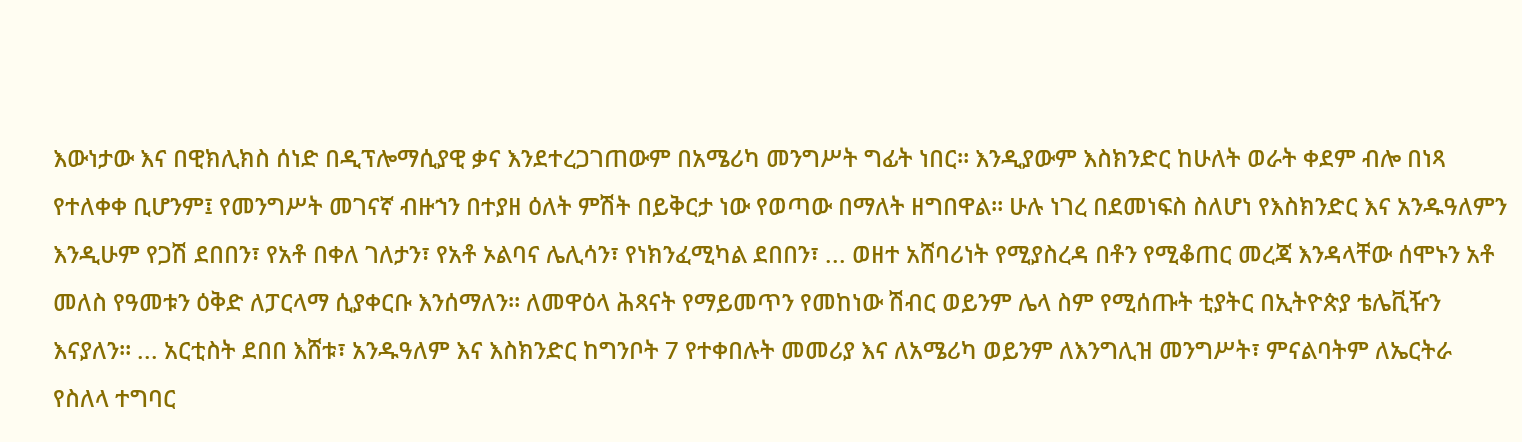እውነታው እና በዊክሊክስ ሰነድ በዲፕሎማሲያዊ ቃና እንደተረጋገጠውም በአሜሪካ መንግሥት ግፊት ነበር። እንዲያውም እስክንድር ከሁለት ወራት ቀደም ብሎ በነጻ የተለቀቀ ቢሆንም፤ የመንግሥት መገናኛ ብዙኀን በተያዘ ዕለት ምሽት በይቅርታ ነው የወጣው በማለት ዘግበዋል። ሁሉ ነገረ በደመነፍስ ስለሆነ የእስክንድር እና አንዱዓለምን እንዲሁም የጋሽ ደበበን፣ የአቶ በቀለ ገለታን፣ የአቶ ኦልባና ሌሊሳን፣ የነክንፈሚካል ደበበን፣ ... ወዘተ አሸባሪነት የሚያስረዳ በቶን የሚቆጠር መረጃ እንዳላቸው ሰሞኑን አቶ መለስ የዓመቱን ዕቅድ ለፓርላማ ሲያቀርቡ እንሰማለን። ለመዋዕላ ሕጻናት የማይመጥን የመከነው ሽብር ወይንም ሌላ ስም የሚሰጡት ቲያትር በኢትዮጵያ ቴሌቪዥን እናያለን። ... አርቲስት ደበበ እሸቱ፣ አንዱዓለም እና እስክንድር ከግንቦት 7 የተቀበሉት መመሪያ እና ለአሜሪካ ወይንም ለእንግሊዝ መንግሥት፣ ምናልባትም ለኤርትራ የስለላ ተግባር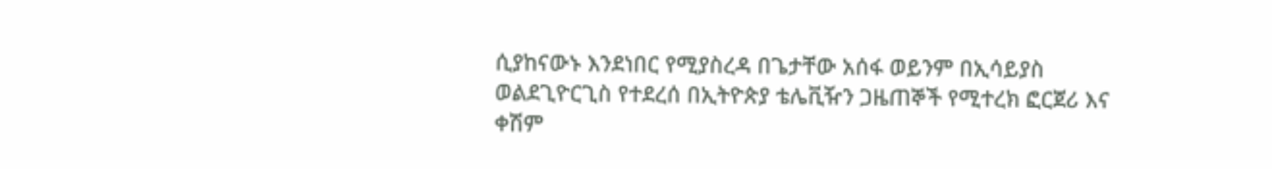ሲያከናውኑ እንደነበር የሚያስረዳ በጌታቸው አሰፋ ወይንም በኢሳይያስ ወልደጊዮርጊስ የተደረሰ በኢትዮጵያ ቴሌቪዥን ጋዜጠኞች የሚተረክ ፎርጀሪ እና ቀሽም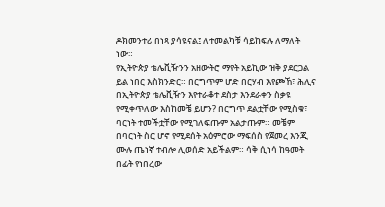ዶክመንተሪ በነጻ ያሳዩናል፤ ለተመልካቹ ሳይከፍሉ ለማለት ነው።
የኢትዮጵያ ቴሌቪዥንን አዘውትሮ ማየት አይኪው ዝቅ ያደርጋል ይል ነበር እስክንድር። በርግጥም ሆድ በርሃብ እየጮኸ፣ ሕሊና በኢትዮጵያ ቴሌቪዥን እየተራቆተ ደስታ እንደራቀን ስቃዩ የሚቀጥለው እስከመቼ ይሆን? በርግጥ ደልቷቸው የሚስቁ፣ ባርነት ተመችቷቸው የሚገለፍጡም አልታጡም። መቼም በባርነት ስር ሆኖ የሚደሰት አዕምሮው ማፍሰስ የጀመረ እንጂ ሙሉ ጤነኛ ተብሎ ሊወሰድ አይችልም። ሳቅ ሲነሳ ከዓመት በፊት የነበረው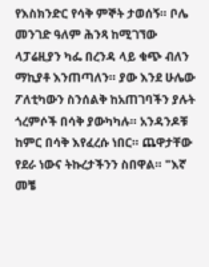የእስክንድር የሳቅ ምኞት ታወሰኝ። ቦሌ መንገድ ዓለም ሕንጻ ከሚገኘው ላፓሬዚያን ካፌ በረንዳ ላይ ቁጭ ብለን ማኪያቶ እንጠጣለን። ያው እንደ ሁሌው ፖለቲካውን ስንሰልቅ ከአጠገባችን ያሉት ጎረምሶች በሳቅ ያውካካሉ። አንዳንዶቹ ከምር በሳቅ እየፈረሱ ነበር። ጨዋታቸው የደራ ነውና ትኩረታችንን ስበዋል። "እኛ መቼ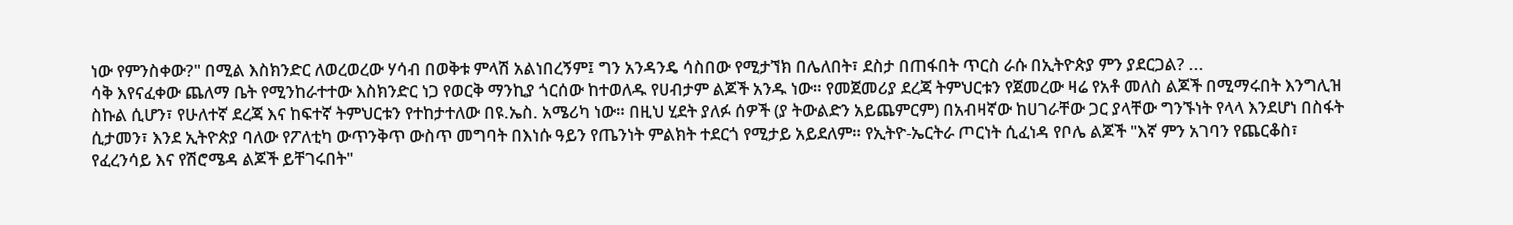ነው የምንስቀው?" በሚል እስክንድር ለወረወረው ሃሳብ በወቅቱ ምላሽ አልነበረኝም፤ ግን አንዳንዴ ሳስበው የሚታኘክ በሌለበት፣ ደስታ በጠፋበት ጥርስ ራሱ በኢትዮጵያ ምን ያደርጋል? ...
ሳቅ እየናፈቀው ጨለማ ቤት የሚንከራተተው እስክንድር ነጋ የወርቅ ማንኪያ ጎርሰው ከተወለዱ የሀብታም ልጆች አንዱ ነው። የመጀመሪያ ደረጃ ትምህርቱን የጀመረው ዛሬ የአቶ መለስ ልጆች በሚማሩበት እንግሊዝ ስኩል ሲሆን፣ የሁለተኛ ደረጃ እና ከፍተኛ ትምህርቱን የተከታተለው በዩ.ኤስ. አሜሪካ ነው። በዚህ ሂደት ያለፉ ሰዎች (ያ ትውልድን አይጨምርም) በአብዛኛው ከሀገራቸው ጋር ያላቸው ግንኙነት የላላ እንደሆነ በስፋት ሲታመን፣ እንደ ኢትዮጵያ ባለው የፖለቲካ ውጥንቅጥ ውስጥ መግባት በእነሱ ዓይን የጤንነት ምልክት ተደርጎ የሚታይ አይደለም። የኢትዮ-ኤርትራ ጦርነት ሲፈነዳ የቦሌ ልጆች "እኛ ምን አገባን የጨርቆስ፣ የፈረንሳይ እና የሽሮሜዳ ልጆች ይቸገሩበት"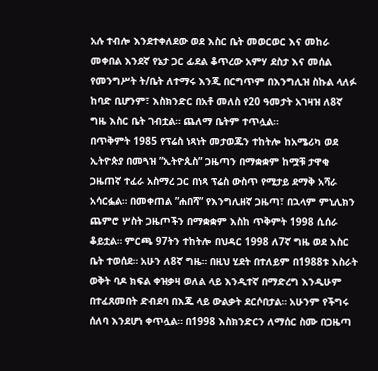አሉ ተብሎ እንደተቀለደው ወደ እስር ቤት መወርወር እና መከራ መቀበል እንደኛ የኔታ ጋር ፊደል ቆጥረው አምሃ ደስታ እና መሰል የመንግሥት ት/ቤት ለተማሩ እንጂ በርግጥም በእንግሊዝ ስኩል ላለፉ ከባድ ቢሆንም፣ እስክንድር በአቶ መለስ የ20 ዓመታት አገዛዝ ለ8ኛ ግዜ እስር ቤት ገብቷል። ጨለማ ቤትም ተጥሏል።
በጥቅምት 1985 የፕሬስ ነጻነት መታወጁን ተከትሎ ከአሜሪካ ወደ ኢትዮጵያ በመጓዝ ”ኢትዮጲስ” ጋዜጣን በማቋቋም ከሟቹ ታዋቂ ጋዜጠኛ ተፈራ አስማረ ጋር በነጻ ፕሬስ ውስጥ የሚታይ ደማቅ አሻራ አሳርፏል። በመቀጠል ”ሐበሻ” የእንግሊዘኛ ጋዜጣ፣ በኋላም ምኒሊክን ጨምሮ ሦስት ጋዜጦችን በማቋቋም እስከ ጥቅምት 1998 ሲሰራ ቆይቷል። ምርጫ 97ትን ተከትሎ በህዳር 1998 ለ7ኛ ግዜ ወደ እስር ቤት ተወሰደ። አሁን ለ8ኛ ግዜ። በዚህ ሂደት በተለይም በ1988ቱ እስራት ወቅት ባዶ ክፍል ቀዝቃዛ ወለል ላይ እንዲተኛ በማድረግ እንዲሁም በተፈጸመበት ድብደባ በእጁ ላይ ውልቃት ደርሶበታል። አሁንም የችግሩ ሰለባ እንደሆነ ቀጥሏል። በ1998 እስክንድርን ለማሰር ስሙ በጋዜጣ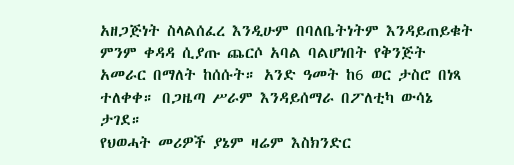አዘጋጅነት ስላልሰፈረ እንዲሁም በባለቤትነትም እንዳይጠይቁት ምንም ቀዳዳ ሲያጡ ጨርሶ አባል ባልሆነበት የቅንጅት አመራር በማለት ከሰሱት። አንድ ዓመት ከ6 ወር ታስሮ በነጻ ተለቀቀ። በጋዜጣ ሥራም እንዳይሰማራ በፖለቲካ ውሳኔ ታገደ።
የህወሓት መሪዎች ያኔም ዛሬም እስክንድር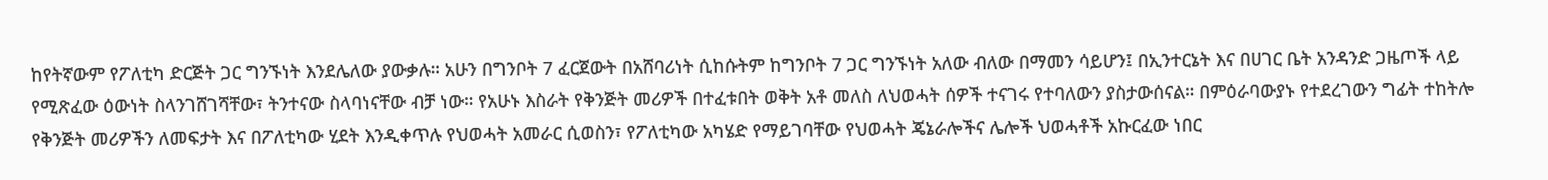ከየትኛውም የፖለቲካ ድርጅት ጋር ግንኙነት እንደሌለው ያውቃሉ። አሁን በግንቦት 7 ፈርጀውት በአሸባሪነት ሲከሱትም ከግንቦት 7 ጋር ግንኙነት አለው ብለው በማመን ሳይሆን፤ በኢንተርኔት እና በሀገር ቤት አንዳንድ ጋዜጦች ላይ የሚጽፈው ዕውነት ስላንገሸገሻቸው፣ ትንተናው ስላባነናቸው ብቻ ነው። የአሁኑ እስራት የቅንጅት መሪዎች በተፈቱበት ወቅት አቶ መለስ ለህወሓት ሰዎች ተናገሩ የተባለውን ያስታውሰናል። በምዕራባውያኑ የተደረገውን ግፊት ተከትሎ የቅንጅት መሪዎችን ለመፍታት እና በፖለቲካው ሂደት እንዲቀጥሉ የህወሓት አመራር ሲወስን፣ የፖለቲካው አካሄድ የማይገባቸው የህወሓት ጄኔራሎችና ሌሎች ህወሓቶች አኩርፈው ነበር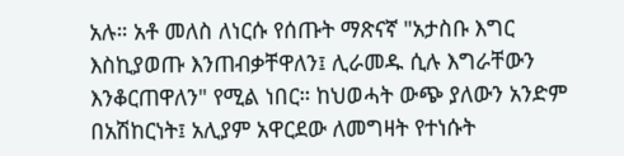አሉ። አቶ መለስ ለነርሱ የሰጡት ማጽናኛ "አታስቡ እግር እስኪያወጡ እንጠብቃቸዋለን፤ ሊራመዱ ሲሉ እግራቸውን እንቆርጠዋለን" የሚል ነበር። ከህወሓት ውጭ ያለውን አንድም በአሽከርነት፤ አሊያም አዋርደው ለመግዛት የተነሱት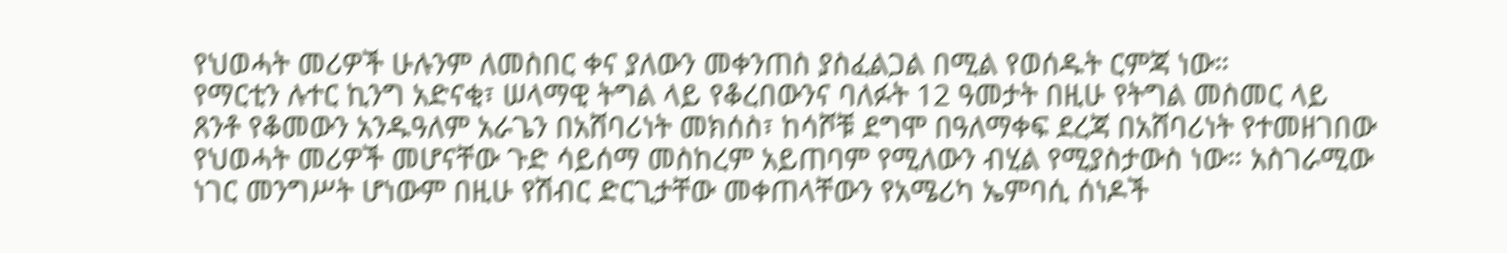የህወሓት መሪዎች ሁሉንም ለመስበር ቀና ያለውን መቀንጠስ ያስፈልጋል በሚል የወሰዱት ርምጃ ነው።
የማርቲን ሉተር ኪንግ አድናቂ፣ ሠላማዊ ትግል ላይ የቆረበውንና ባለፉት 12 ዓመታት በዚሁ የትግል መስመር ላይ ጸንቶ የቆመውን አንዱዓለም አራጌን በአሸባሪነት መክሰስ፣ ከሳሾቹ ደግሞ በዓለማቀፍ ደረጃ በአሸባሪነት የተመዘገበው የህወሓት መሪዎች መሆናቸው ጉድ ሳይሰማ መስከረም አይጠባም የሚለውን ብሂል የሚያስታውስ ነው። አስገራሚው ነገር መንግሥት ሆነውም በዚሁ የሽብር ድርጊታቸው መቀጠላቸውን የአሜሪካ ኤምባሲ ሰነዶች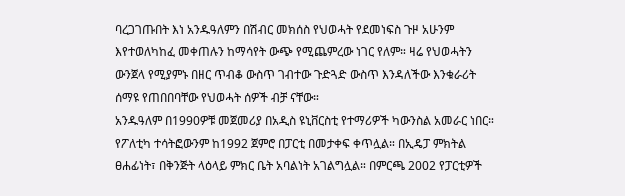ባረጋገጡበት እነ አንዱዓለምን በሽብር መክሰስ የህወሓት የደመነፍስ ጉዞ አሁንም እየተወለካከፈ መቀጠሉን ከማሳየት ውጭ የሚጨምረው ነገር የለም። ዛሬ የህወሓትን ውንጀላ የሚያምኑ በዘር ጥብቆ ውስጥ ገብተው ጉድጓድ ውስጥ እንዳለችው እንቁራሪት ሰማዩ የጠበበባቸው የህወሓት ሰዎች ብቻ ናቸው።
አንዱዓለም በ1990ዎቹ መጀመሪያ በአዲስ ዩኒቨርስቲ የተማሪዎች ካውንስል አመራር ነበር። የፖለቲካ ተሳትፎውንም ከ1992 ጀምሮ በፓርቲ በመታቀፍ ቀጥሏል። በኢዴፓ ምክትል ፀሐፊነት፣ በቅንጅት ላዕላይ ምክር ቤት አባልነት አገልግሏል። በምርጫ 2002 የፓርቲዎች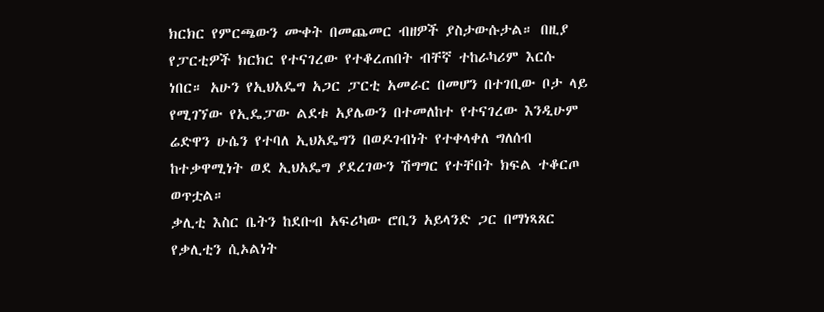ክርክር የምርጫውን ሙቀት በመጨመር ብዘዎች ያስታውሱታል። በዚያ የፓርቲዎች ክርክር የተናገረው የተቆረጠበት ብቸኛ ተከራካሪም እርሱ ነበር። አሁን የኢህአዴግ አጋር ፓርቲ አመራር በመሆን በተገቢው ቦታ ላይ የሚገኘው የኢዴፓው ልደቱ አያሌውን በተመለከተ የተናገረው እንዲሁም ሬድዋን ሁሴን የተባለ ኢህአዴግን በወዶገብነት የተቀላቀለ ግለሰብ ከተቃዋሚነት ወደ ኢህአዴግ ያደረገውን ሽግግር የተቸበት ክፍል ተቆርጦ ወጥቷል።
ቃሊቲ እስር ቤትን ከደቡብ አፍሪካው ሮቢን አይላንድ ጋር በማነጻጸር የቃሊቲን ሲኦልነት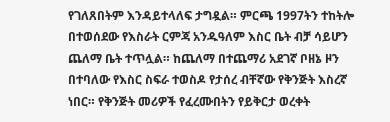የገለጸበትም እንዳይተላለፍ ታግዷል። ምርጫ 1997ትን ተከትሎ በተወሰደው የእስራት ርምጃ አንዱዓለም እስር ቤት ብቻ ሳይሆን ጨለማ ቤት ተጥሏል። ከጨለማ በተጨማሪ አደገኛ ቦዘኔ ዞን በተባለው የእስር ስፍራ ተወስዶ የታሰረ ብቸኛው የቅንጅት እስረኛ ነበር። የቅንጅት መሪዎች የፈረሙበትን የይቅርታ ወረቀት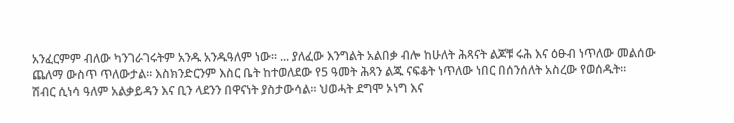አንፈርምም ብለው ካንገራገሩትም አንዱ አንዱዓለም ነው። ... ያለፈው እንግልት አልበቃ ብሎ ከሁለት ሕጻናት ልጆቹ ሩሕ እና ዕፁብ ነጥለው መልሰው ጨለማ ውስጥ ጥለውታል። እስክንድርንም እስር ቤት ከተወለደው የ5 ዓመት ሕጻን ልጁ ናፍቆት ነጥለው ነበር በሰንሰለት አስረው የወሰዱት።
ሽብር ሲነሳ ዓለም አልቃይዳን እና ቢን ላደንን በዋናነት ያስታውሳል። ህወሓት ደግሞ ኦነግ እና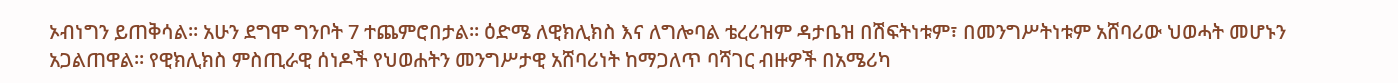ኦብነግን ይጠቅሳል። አሁን ደግሞ ግንቦት 7 ተጨምሮበታል። ዕድሜ ለዊክሊክስ እና ለግሎባል ቴረሪዝም ዳታቤዝ በሽፍትነቱም፣ በመንግሥትነቱም አሸባሪው ህወሓት መሆኑን አጋልጠዋል። የዊክሊክስ ምስጢራዊ ሰነዶች የህወሐትን መንግሥታዊ አሸባሪነት ከማጋለጥ ባሻገር ብዙዎች በአሜሪካ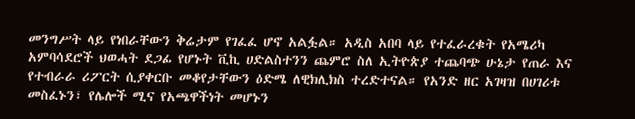መንግሥት ላይ የነበራቸውን ቅሬታም የገፈፈ ሆኖ አልፏል። አዲስ አበባ ላይ የተፈራረቁት የአሜሪካ አምባሳደሮች ህወሓት ደጋፊ የሆኑት ቪኪ ሀድልስተንን ጨምሮ ስለ ኢትዮጵያ ተጨባጭ ሁኔታ የጠራ እና የተብራራ ሪፖርት ሲያቀርቡ መቆየታቸውን ዕድሜ ለዊክሊክስ ተረድተናል። የአንድ ዘር አገዛዝ በሀገሪቱ መስፈኑን፣ የሌሎች ሚና የአጫዋችነት መሆኑን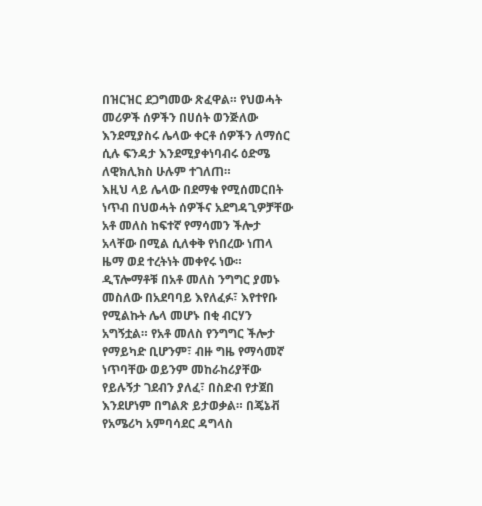በዝርዝር ደጋግመው ጽፈዋል። የህወሓት መሪዎች ሰዎችን በሀሰት ወንጅለው እንደሚያስሩ ሌላው ቀርቶ ሰዎችን ለማሰር ሲሉ ፍንዳታ እንደሚያቀነባብሩ ዕድሜ ለዊክሊክስ ሁሉም ተገለጠ።
እዚህ ላይ ሌላው በደማቁ የሚሰመርበት ነጥብ በህወሓት ሰዎችና አደግዳጊዎቻቸው አቶ መለስ ከፍተኛ የማሳመን ችሎታ አላቸው በሚል ሲለቀቅ የነበረው ነጠላ ዜማ ወደ ተረትነት መቀየሩ ነው። ዲፕሎማቶቹ በአቶ መለስ ንግግር ያመኑ መስለው በአደባባይ እየለፈፉ፣ እየተየቡ የሚልኩት ሌላ መሆኑ በቂ ብርሃን አግኝቷል። የአቶ መለስ የንግግር ችሎታ የማይካድ ቢሆንም፣ ብዙ ግዜ የማሳመኛ ነጥባቸው ወይንም መከራከሪያቸው የይሉኝታ ገደብን ያለፈ፣ በስድብ የታጀበ እንደሆነም በግልጽ ይታወቃል። በጄኔቭ የአሜሪካ አምባሳደር ዳግላስ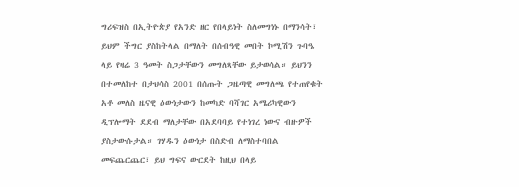ግሪፍዝስ በኢትዮጵያ የአንድ ዘር የበላይነት ስለመግነኑ በማንሳት፣ ይህም ችግር ያስከትላል በማለት በሰብዓዊ መበት ኮሚሽን ጉባዔ ላይ የዛሬ 3 ዓመት ስጋታቸውን መግለጻቸው ይታወሳል። ይህንን በተመለከተ በታህሳስ 2001 በሰጡት ጋዜጣዊ መግለጫ የተጠየቁት አቶ መለስ ዜናዊ ዕውነታውን ከመካድ ባሻገር አሜሪካዊውን ዲፕሎማት ደደብ ማለታቸው በአደባባይ የተነገረ ነውና ብዙዎች ያስታውሱታል። ገሃዱን ዕውነታ በስድብ ለማስተባበል መፍጨርጨር፣ ይህ ግፍና ውርደት ከዚህ በላይ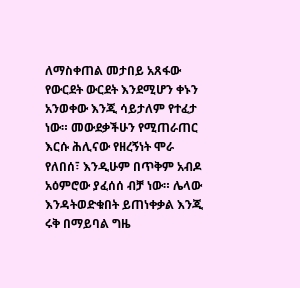ለማስቀጠል መታበይ አጸፋው የውርደት ውርደት እንደሚሆን ቀኑን አንወቀው እንጂ ሳይታለም የተፈታ ነው። መውደቃችሁን የሚጠራጠር እርሱ ሕሊናው የዘረኝነት ሞራ የለበሰ፣ እንዲሁም በጥቅም አብዶ አዕምሮው ያፈሰሰ ብቻ ነው። ሌላው እንዳትወድቁበት ይጠነቀቃል እንጂ ሩቅ በማይባል ግዜ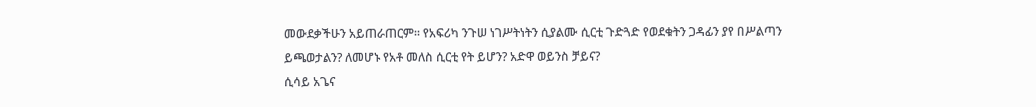መውደቃችሁን አይጠራጠርም። የአፍሪካ ንጉሠ ነገሥትነትን ሲያልሙ ሲርቲ ጉድጓድ የወደቁትን ጋዳፊን ያየ በሥልጣን ይጫወታልን? ለመሆኑ የአቶ መለስ ሲርቲ የት ይሆን? አድዋ ወይንስ ቻይና?
ሲሳይ አጌና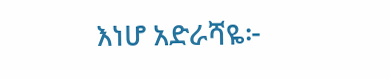እነሆ አድራሻዬ፦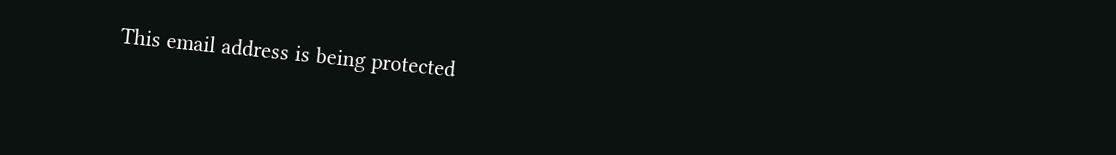This email address is being protected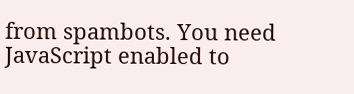from spambots. You need JavaScript enabled to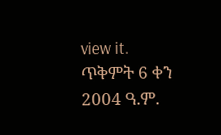view it.
ጥቅምት 6 ቀን 2004 ዓ.ም.